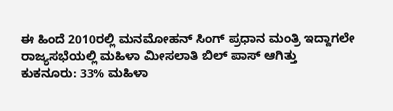ಈ ಹಿಂದೆ 2010ರಲ್ಲಿ ಮನಮೋಹನ್ ಸಿಂಗ್ ಪ್ರಧಾನ ಮಂತ್ರಿ ಇದ್ದಾಗಲೇ ರಾಜ್ಯಸಭೆಯಲ್ಲಿ ಮಹಿಳಾ ಮೀಸಲಾತಿ ಬಿಲ್ ಪಾಸ್ ಆಗಿತ್ತು
ಕುಕನೂರು: 33% ಮಹಿಳಾ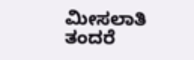ಮೀಸಲಾತಿ ತಂದರೆ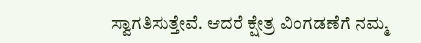ಸ್ವಾಗತಿಸುತ್ತೇವೆ. ಆದರೆ ಕ್ಷೇತ್ರ ವಿಂಗಡಣೆಗೆ ನಮ್ಮ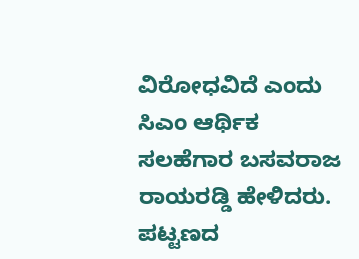ವಿರೋಧವಿದೆ ಎಂದು ಸಿಎಂ ಆರ್ಥಿಕ ಸಲಹೆಗಾರ ಬಸವರಾಜ ರಾಯರಡ್ಡಿ ಹೇಳಿದರು.
ಪಟ್ಟಣದ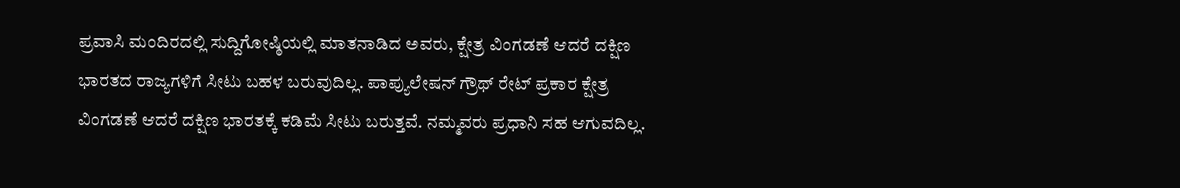ಪ್ರವಾಸಿ ಮಂದಿರದಲ್ಲಿ ಸುದ್ದಿಗೋಷ್ಠಿಯಲ್ಲಿ ಮಾತನಾಡಿದ ಅವರು, ಕ್ಷೇತ್ರ ವಿಂಗಡಣೆ ಆದರೆ ದಕ್ಷಿಣ ಭಾರತದ ರಾಜ್ಯಗಳಿಗೆ ಸೀಟು ಬಹಳ ಬರುವುದಿಲ್ಲ. ಪಾಪ್ಯುಲೇಷನ್ ಗ್ರೌಥ್ ರೇಟ್ ಪ್ರಕಾರ ಕ್ಷೇತ್ರ ವಿಂಗಡಣೆ ಆದರೆ ದಕ್ಷಿಣ ಭಾರತಕ್ಕೆ ಕಡಿಮೆ ಸೀಟು ಬರುತ್ತವೆ. ನಮ್ಮವರು ಪ್ರಧಾನಿ ಸಹ ಆಗುವದಿಲ್ಲ.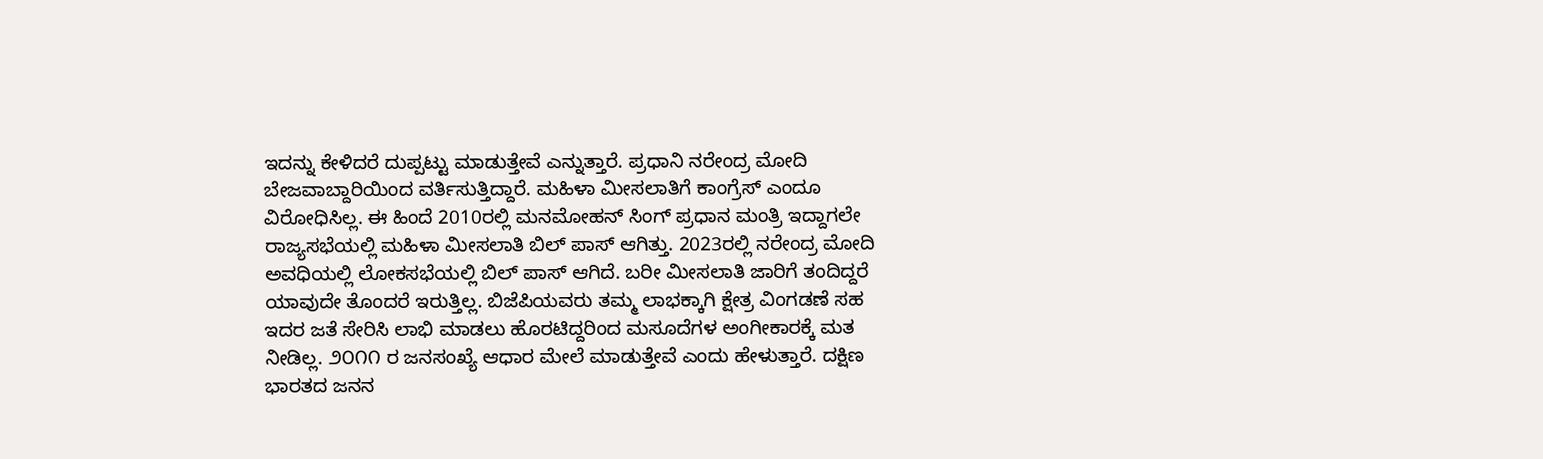ಇದನ್ನು ಕೇಳಿದರೆ ದುಪ್ಪಟ್ಟು ಮಾಡುತ್ತೇವೆ ಎನ್ನುತ್ತಾರೆ. ಪ್ರಧಾನಿ ನರೇಂದ್ರ ಮೋದಿ ಬೇಜವಾಬ್ದಾರಿಯಿಂದ ವರ್ತಿಸುತ್ತಿದ್ದಾರೆ. ಮಹಿಳಾ ಮೀಸಲಾತಿಗೆ ಕಾಂಗ್ರೆಸ್ ಎಂದೂ ವಿರೋಧಿಸಿಲ್ಲ. ಈ ಹಿಂದೆ 2010ರಲ್ಲಿ ಮನಮೋಹನ್ ಸಿಂಗ್ ಪ್ರಧಾನ ಮಂತ್ರಿ ಇದ್ದಾಗಲೇ ರಾಜ್ಯಸಭೆಯಲ್ಲಿ ಮಹಿಳಾ ಮೀಸಲಾತಿ ಬಿಲ್ ಪಾಸ್ ಆಗಿತ್ತು. 2023ರಲ್ಲಿ ನರೇಂದ್ರ ಮೋದಿ ಅವಧಿಯಲ್ಲಿ ಲೋಕಸಭೆಯಲ್ಲಿ ಬಿಲ್ ಪಾಸ್ ಆಗಿದೆ. ಬರೀ ಮೀಸಲಾತಿ ಜಾರಿಗೆ ತಂದಿದ್ದರೆ ಯಾವುದೇ ತೊಂದರೆ ಇರುತ್ತಿಲ್ಲ. ಬಿಜೆಪಿಯವರು ತಮ್ಮ ಲಾಭಕ್ಕಾಗಿ ಕ್ಷೇತ್ರ ವಿಂಗಡಣೆ ಸಹ ಇದರ ಜತೆ ಸೇರಿಸಿ ಲಾಭಿ ಮಾಡಲು ಹೊರಟಿದ್ದರಿಂದ ಮಸೂದೆಗಳ ಅಂಗೀಕಾರಕ್ಕೆ ಮತ ನೀಡಿಲ್ಲ. ೨೦೧೧ ರ ಜನಸಂಖ್ಯೆ ಆಧಾರ ಮೇಲೆ ಮಾಡುತ್ತೇವೆ ಎಂದು ಹೇಳುತ್ತಾರೆ. ದಕ್ಷಿಣ ಭಾರತದ ಜನನ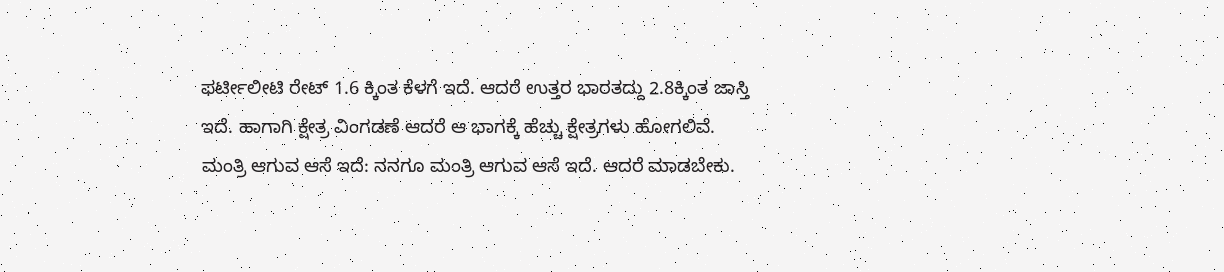ಫರ್ಟೀಲೀಟಿ ರೇಟ್ 1.6 ಕ್ಕಿಂತ ಕೆಳಗೆ ಇದೆ. ಆದರೆ ಉತ್ತರ ಭಾರತದ್ದು 2.8ಕ್ಕಿಂತ ಜಾಸ್ತಿ ಇದೆ. ಹಾಗಾಗಿ ಕ್ಷೇತ್ರ ವಿಂಗಡಣೆ ಆದರೆ ಆ ಭಾಗಕ್ಕೆ ಹೆಚ್ಚು ಕ್ಷೇತ್ರಗಳು ಹೋಗಲಿವೆ.
ಮಂತ್ರಿ ಆಗುವ ಆಸೆ ಇದೆ: ನನಗೂ ಮಂತ್ರಿ ಆಗುವ ಆಸೆ ಇದೆ. ಆದರೆ ಮಾಡಬೇಕು.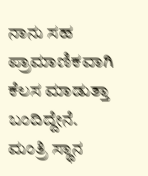ನಾನು ಸಹ ಪ್ರಾಮಾಣಿಕವಾಗಿ ಕೆಲಸ ಮಾಡುತ್ತಾ ಬಂದಿದ್ದೇನೆ. ಮಂತ್ರಿ ಸ್ಥಾನ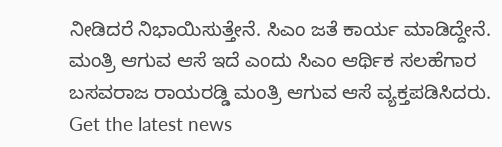ನೀಡಿದರೆ ನಿಭಾಯಿಸುತ್ತೇನೆ. ಸಿಎಂ ಜತೆ ಕಾರ್ಯ ಮಾಡಿದ್ದೇನೆ. ಮಂತ್ರಿ ಆಗುವ ಆಸೆ ಇದೆ ಎಂದು ಸಿಎಂ ಆರ್ಥಿಕ ಸಲಹೆಗಾರ ಬಸವರಾಜ ರಾಯರಡ್ಡಿ ಮಂತ್ರಿ ಆಗುವ ಆಸೆ ವ್ಯಕ್ತಪಡಿಸಿದರು.
Get the latest news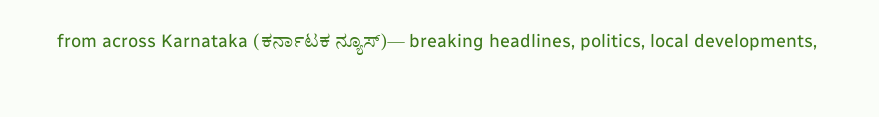from across Karnataka (ಕರ್ನಾಟಕ ನ್ಯೂಸ್)— breaking headlines, politics, local developments,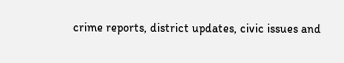crime reports, district updates, civic issues and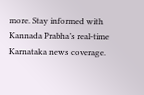more. Stay informed with Kannada Prabha’s real‑time Karnataka news coverage.